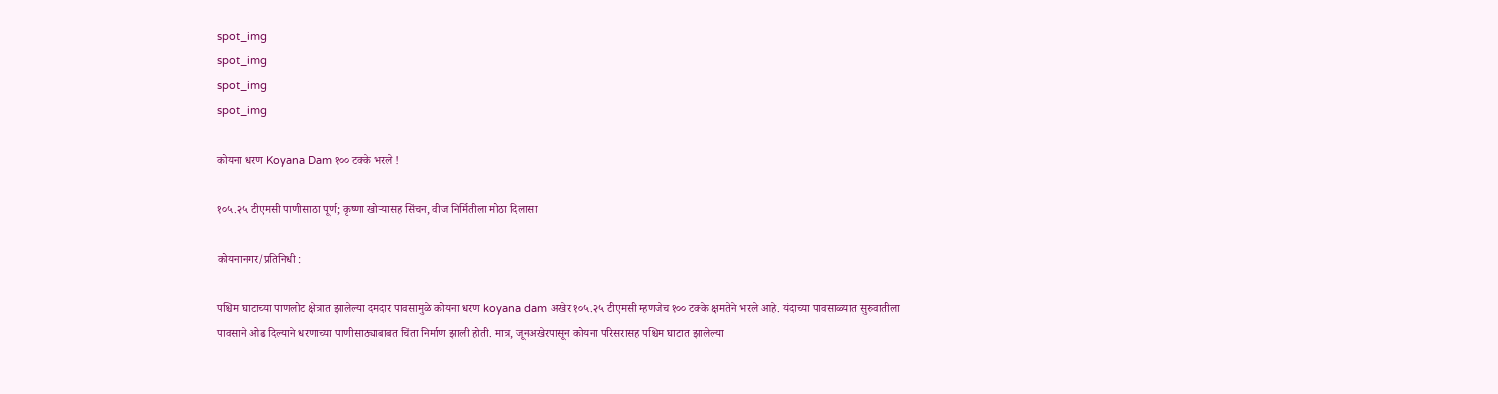spot_img
spot_img
spot_img
spot_img

कोयना धरण Koyana Dam १०० टक्के भरले !

१०५.२५ टीएमसी पाणीसाठा पूर्ण; कृष्णा खोऱ्यासह सिंचन, वीज निर्मितीला मोठा दिलासा

कोयनानगर/प्रतिनिधी :

पश्चिम घाटाच्या पाणलोट क्षेत्रात झालेल्या दमदार पावसामुळे कोयना धरण koyana dam अखेर १०५.२५ टीएमसी म्हणजेच १०० टक्के क्षमतेने भरले आहे. यंदाच्या पावसाळ्यात सुरुवातीला पावसाने ओढ दिल्याने धरणाच्या पाणीसाठ्याबाबत चिंता निर्माण झाली होती. मात्र, जूनअखेरपासून कोयना परिसरासह पश्चिम घाटात झालेल्या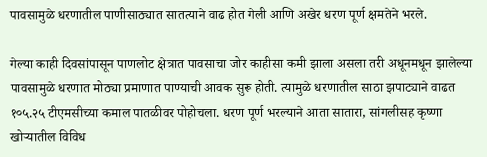पावसामुळे धरणातील पाणीसाठ्यात सातत्याने वाढ होत गेली आणि अखेर धरण पूर्ण क्षमतेने भरले.

गेल्या काही दिवसांपासून पाणलोट क्षेत्रात पावसाचा जोर काहीसा कमी झाला असला तरी अधूनमधून झालेल्या पावसामुळे धरणात मोठ्या प्रमाणात पाण्याची आवक सुरू होती. त्यामुळे धरणातील साठा झपाट्याने वाढत १०५.२५ टीएमसीच्या कमाल पातळीवर पोहोचला. धरण पूर्ण भरल्याने आता सातारा, सांगलीसह कृष्णा खोऱ्यातील विविध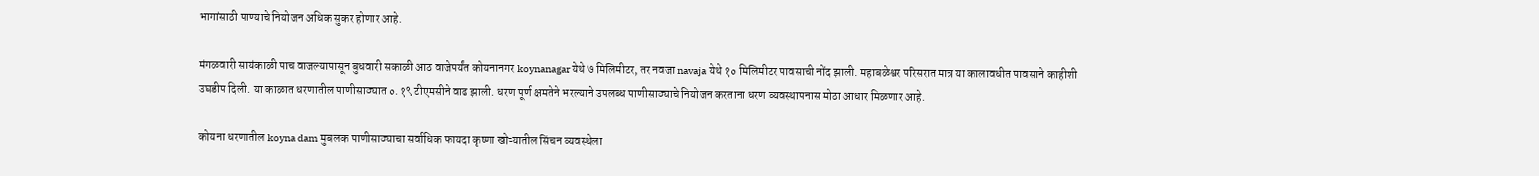भागांसाठी पाण्याचे नियोजन अधिक सुकर होणार आहे.

मंगळवारी सायंकाळी पाच वाजल्यापासून बुधवारी सकाळी आठ वाजेपर्यंत कोयनानगर koynanagar येथे ७ मिलिमीटर, तर नवजा navaja येथे १० मिलिमीटर पावसाची नोंद झाली. महाबळेश्वर परिसरात मात्र या कालावधीत पावसाने काहीशी उघडीप दिली. या काळात धरणातील पाणीसाठ्यात ०.१९ टीएमसीने वाढ झाली. धरण पूर्ण क्षमतेने भरल्याने उपलब्ध पाणीसाठ्याचे नियोजन करताना धरण व्यवस्थापनास मोठा आधार मिळणार आहे.

कोयना धरणातील koyna dam मुबलक पाणीसाठ्याचा सर्वाधिक फायदा कृष्णा खोऱ्यातील सिंचन व्यवस्थेला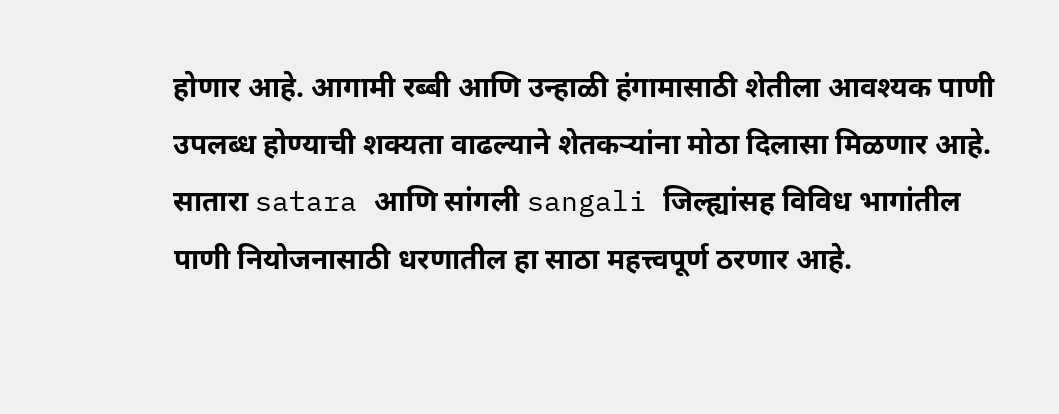होणार आहे. आगामी रब्बी आणि उन्हाळी हंगामासाठी शेतीला आवश्यक पाणी उपलब्ध होण्याची शक्यता वाढल्याने शेतकऱ्यांना मोठा दिलासा मिळणार आहे. सातारा satara आणि सांगली sangali जिल्ह्यांसह विविध भागांतील पाणी नियोजनासाठी धरणातील हा साठा महत्त्वपूर्ण ठरणार आहे.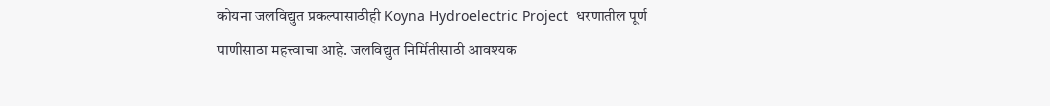कोयना जलविद्युत प्रकल्पासाठीही Koyna Hydroelectric Project  धरणातील पूर्ण पाणीसाठा महत्त्वाचा आहे. जलविद्युत निर्मितीसाठी आवश्यक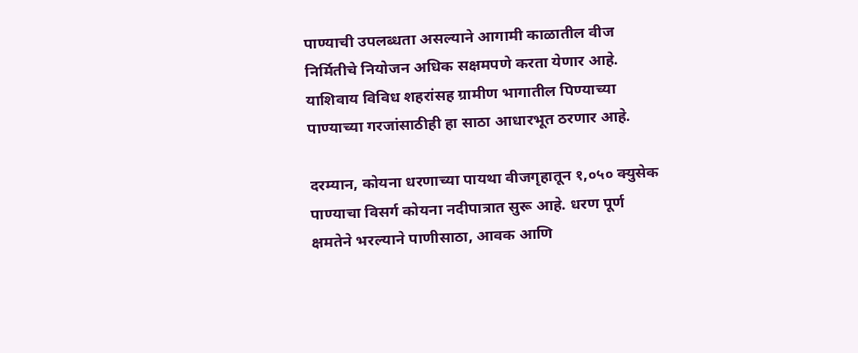पाण्याची उपलब्धता असल्याने आगामी काळातील वीज निर्मितीचे नियोजन अधिक सक्षमपणे करता येणार आहे. याशिवाय विविध शहरांसह ग्रामीण भागातील पिण्याच्या पाण्याच्या गरजांसाठीही हा साठा आधारभूत ठरणार आहे.

दरम्यान, कोयना धरणाच्या पायथा वीजगृहातून १,०५० क्युसेक पाण्याचा विसर्ग कोयना नदीपात्रात सुरू आहे. धरण पूर्ण क्षमतेने भरल्याने पाणीसाठा, आवक आणि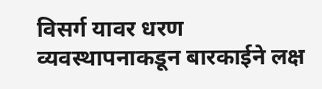विसर्ग यावर धरण व्यवस्थापनाकडून बारकाईने लक्ष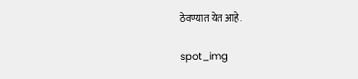ठेवण्यात येत आहे.

spot_img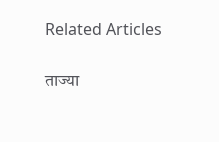Related Articles

ताज्या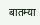बातम्या